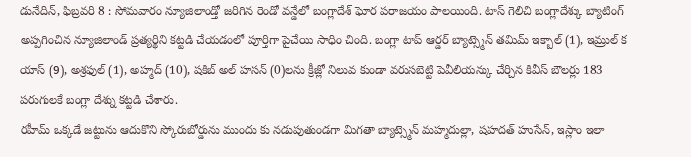డునేదిన్, ఫిబ్రవరి 8 : సోమవారం న్యూజిలాండ్తో జరిగిన రెండో వన్డేలో బంగ్లాదేశ్ ఘోర పరాజయం పాలయింది. టాస్ గెలిచి బంగ్లాదేశ్కు బ్యాటింగ్ అప్పగించిన న్యూజిలాండ్ ప్రత్యర్థిని కట్టడి చేయడంలో పూర్తిగా పైచేయి సాధిం చింది. బంగ్లా టాప్ ఆర్డర్ బ్యాట్స్మెన్ తమిమ్ ఇక్బాల్ (1), ఇమ్రుల్ క యాస్ (9), అశ్రఫుల్ (1), అహ్మద్ (10), షకిబ్ అల్ హసన్ (0)లను క్రీజ్లో నిలువ కుండా వరుసబెట్టి పెవీలియన్కు చేర్చిన కివీస్ బౌలర్లు 183 పరుగులకే బంగ్లా దేశ్ను కట్టడి చేశారు.
రహీమ్ ఒక్కడే జట్టును ఆదుకొని స్కోరుబోర్డును ముందు కు నడుపుతుండగా మిగతా బ్యాట్స్మెన్ మహ్మదుల్లా, షహదత్ హుసేన్, ఇస్లాం ఇలా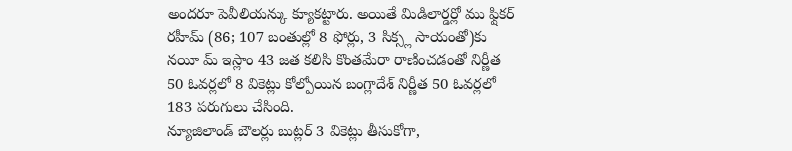అందరూ పెవీలియన్కు క్యూకట్టారు. అయితే మిడిలార్డర్లో ము ఫ్షికర్ రహీమ్ (86; 107 బంతుల్లో 8 ఫోర్లు, 3 సిక్స్ల సాయంతో)కు నయీ మ్ ఇస్లాం 43 జత కలిసి కొంతమేరా రాణించడంతో నిర్ణీత 50 ఓవర్లలో 8 వికెట్లు కోల్పోయిన బంగ్లాదేశ్ నిర్ణీత 50 ఓవర్లలో 183 పరుగులు చేసింది.
న్యూజిలాండ్ బౌలర్లు బుట్లర్ 3 వికెట్లు తీసుకోగా,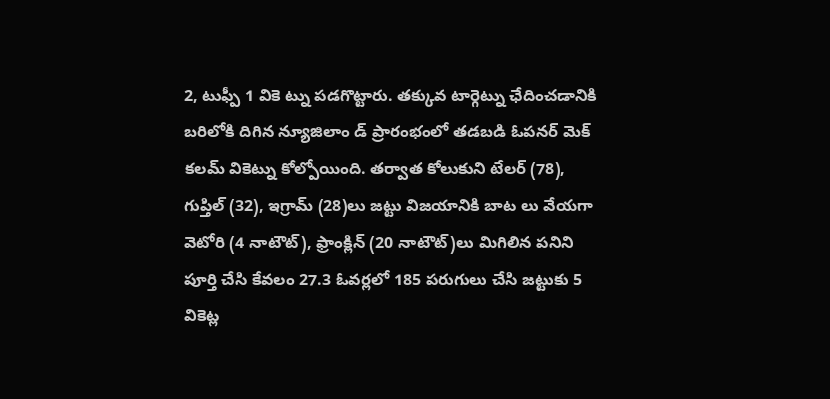2, టుఫ్పీ 1 వికె ట్ను పడగొట్టారు. తక్కువ టార్గెట్ను ఛేదించడానికి బరిలోకి దిగిన న్యూజిలాం డ్ ప్రారంభంలో తడబడి ఓపనర్ మెక్ కలమ్ వికెట్ను కోల్పోయింది. తర్వాత కోలుకుని టేలర్ (78), గుప్తిల్ (32), ఇగ్రామ్ (28)లు జట్టు విజయానికి బాట లు వేయగా వెటోరి (4 నాటౌట్), ఫ్రాంక్లిన్ (20 నాటౌట్)లు మిగిలిన పనిని పూర్తి చేసి కేవలం 27.3 ఓవర్లలో 185 పరుగులు చేసి జట్టుకు 5 వికెట్ల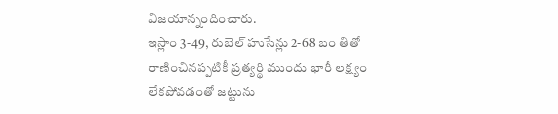విజయాన్నందించారు.
ఇస్లాం 3-49, రుబెల్ హుసేన్లు 2-68 బం తితో రాణించినప్పటికీ ప్రత్యర్థి ముందు భారీ లక్ష్యం లేకపోవడంతో జట్టును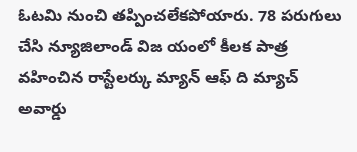ఓటమి నుంచి తప్పించలేకపోయారు. 78 పరుగులు చేసి న్యూజిలాండ్ విజ యంలో కీలక పాత్ర వహించిన రాస్టేలర్కు మ్యాన్ ఆఫ్ ది మ్యాచ్ అవార్డు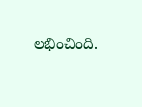లభించింది.